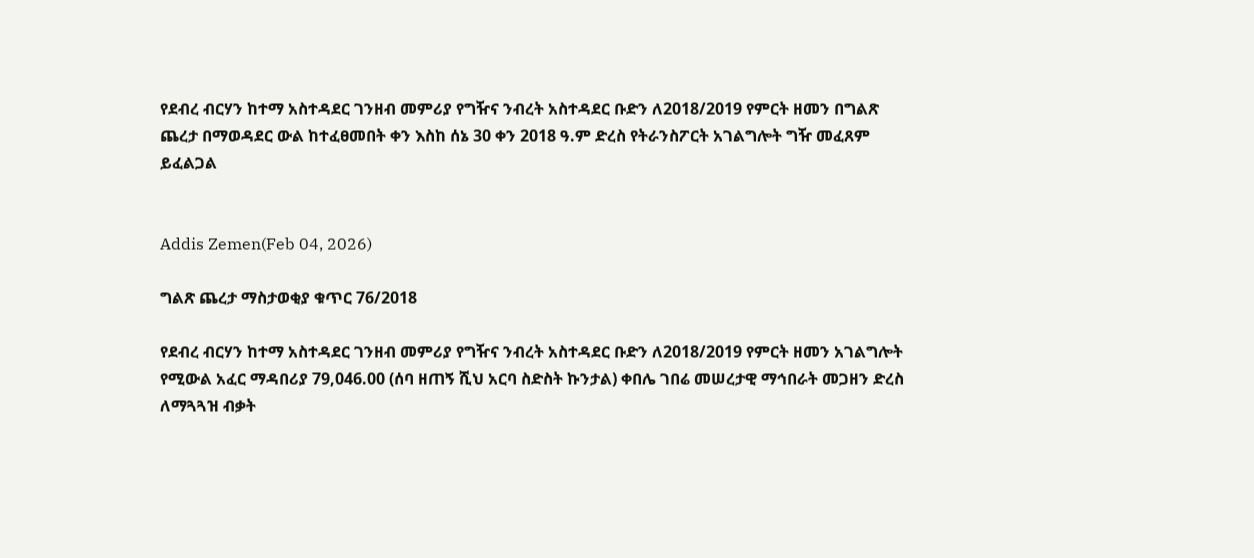የደብረ ብርሃን ከተማ አስተዳደር ገንዘብ መምሪያ የግዥና ንብረት አስተዳደር ቡድን ለ2018/2019 የምርት ዘመን በግልጽ ጨረታ በማወዳደር ውል ከተፈፀመበት ቀን እስከ ሰኔ 30 ቀን 2018 ዓ.ም ድረስ የትራንስፖርት አገልግሎት ግዥ መፈጸም ይፈልጋል


Addis Zemen(Feb 04, 2026)

ግልጽ ጨረታ ማስታወቂያ ቁጥር 76/2018

የደብረ ብርሃን ከተማ አስተዳደር ገንዘብ መምሪያ የግዥና ንብረት አስተዳደር ቡድን ለ2018/2019 የምርት ዘመን አገልግሎት የሚውል አፈር ማዳበሪያ 79,046.00 (ሰባ ዘጠኝ ሺህ አርባ ስድስት ኩንታል) ቀበሌ ገበሬ መሠረታዊ ማኅበራት መጋዘን ድረስ ለማጓጓዝ ብቃት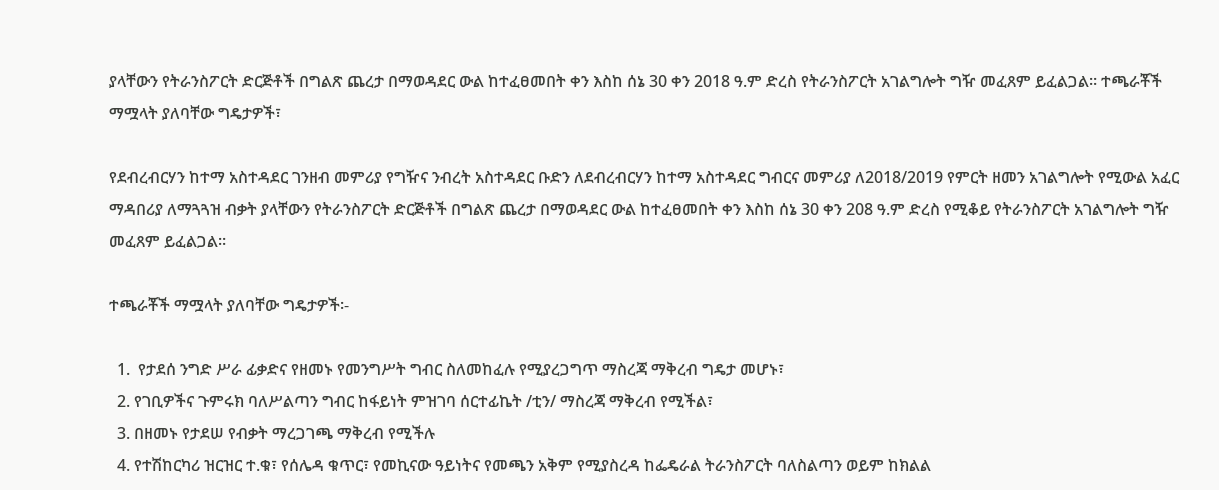ያላቸውን የትራንስፖርት ድርጅቶች በግልጽ ጨረታ በማወዳደር ውል ከተፈፀመበት ቀን እስከ ሰኔ 30 ቀን 2018 ዓ.ም ድረስ የትራንስፖርት አገልግሎት ግዥ መፈጸም ይፈልጋል። ተጫራቾች ማሟላት ያለባቸው ግዴታዎች፣

የደብረብርሃን ከተማ አስተዳደር ገንዘብ መምሪያ የግዥና ንብረት አስተዳደር ቡድን ለደብረብርሃን ከተማ አስተዳደር ግብርና መምሪያ ለ2018/2019 የምርት ዘመን አገልግሎት የሚውል አፈር ማዳበሪያ ለማጓጓዝ ብቃት ያላቸውን የትራንስፖርት ድርጅቶች በግልጽ ጨረታ በማወዳደር ውል ከተፈፀመበት ቀን እስከ ሰኔ 30 ቀን 208 ዓ.ም ድረስ የሚቆይ የትራንስፖርት አገልግሎት ግዥ መፈጸም ይፈልጋል።

ተጫራቾች ማሟላት ያለባቸው ግዴታዎች፡-

  1.  የታደሰ ንግድ ሥራ ፊቃድና የዘመኑ የመንግሥት ግብር ስለመከፈሉ የሚያረጋግጥ ማስረጃ ማቅረብ ግዴታ መሆኑ፣
  2. የገቢዎችና ጉምሩክ ባለሥልጣን ግብር ከፋይነት ምዝገባ ሰርተፊኬት /ቲን/ ማስረጃ ማቅረብ የሚችል፣
  3. በዘመኑ የታደሠ የብቃት ማረጋገጫ ማቅረብ የሚችሉ
  4. የተሽከርካሪ ዝርዝር ተ.ቁ፣ የሰሌዳ ቁጥር፣ የመኪናው ዓይነትና የመጫን አቅም የሚያስረዳ ከፌዴራል ትራንስፖርት ባለስልጣን ወይም ከክልል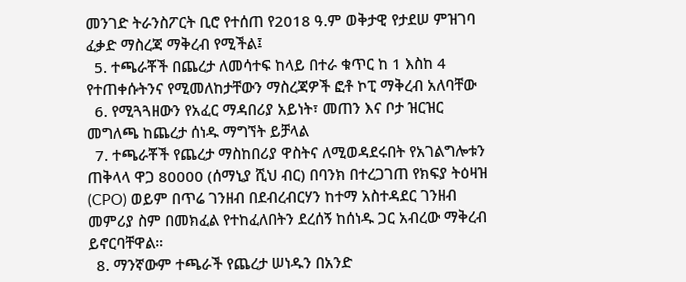መንገድ ትራንስፖርት ቢሮ የተሰጠ የ2018 ዓ.ም ወቅታዊ የታደሠ ምዝገባ ፈቃድ ማስረጃ ማቅረብ የሚችል፤
  5. ተጫራቾች በጨረታ ለመሳተፍ ከላይ በተራ ቁጥር ከ 1 እስከ 4 የተጠቀሱትንና የሚመለከታቸውን ማስረጃዎች ፎቶ ኮፒ ማቅረብ አለባቸው
  6. የሚጓጓዘውን የአፈር ማዳበሪያ አይነት፣ መጠን እና ቦታ ዝርዝር መግለጫ ከጨረታ ሰነዱ ማግኘት ይቻላል
  7. ተጫራቾች የጨረታ ማስከበሪያ ዋስትና ለሚወዳደሩበት የአገልግሎቱን ጠቅላላ ዋጋ 80000 (ሰማኒያ ሺህ ብር) በባንክ በተረጋገጠ የክፍያ ትዕዛዝ (CPO) ወይም በጥሬ ገንዘብ በደብረብርሃን ከተማ አስተዳደር ገንዘብ መምሪያ ስም በመክፈል የተከፈለበትን ደረሰኝ ከሰነዱ ጋር አብረው ማቅረብ ይኖርባቸዋል።
  8. ማንኛውም ተጫራች የጨረታ ሠነዱን በአንድ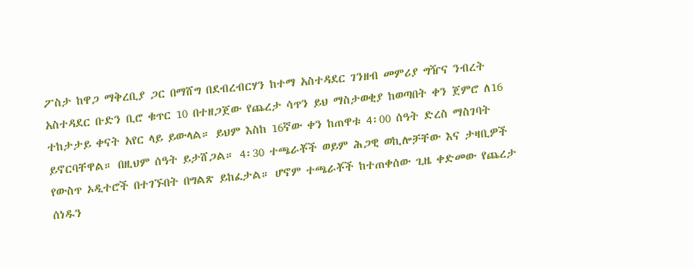ፖስታ ከዋጋ ማቅረቢያ ጋር በማሸግ በደብረብርሃን ከተማ አስተዳደር ገንዘብ መምሪያ ግዥና ንብረት አስተዳደር ቡድን ቢሮ ቁጥር 10 በተዘጋጀው የጨረታ ሳጥን ይህ ማስታወቂያ ከወጣበት ቀን ጀምሮ ለ16 ተከታታይ ቀናት አየር ላይ ይውላል። ይህም እስከ 16ኛው ቀን ከጠዋቱ 4፡00 ሰዓት ድረስ ማስገባት ይኖርባቸዋል። በዚህም ሰዓት ይታሸጋል። 4፡30 ተጫራቾች ወይም ሕጋዊ ወኪሎቻቸው እና ታዛቢዎች የውስጥ ኦዲተሮች በተገኙበት በግልጽ ይከፈታል። ሆኖም ተጫራቾች ከተጠቀሰው ጊዜ ቀድመው የጨረታ ሰነዱን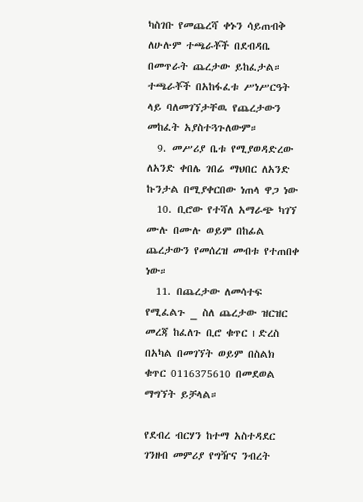ካስገቡ የመጨረሻ ቀኑን ሳይጠብቅ ለሁሉም ተጫራቾች በደብዳቤ በመጥራት ጨረታው ይከፈታል። ተጫራቾች በአከፋፈቱ ሥነሥርዓት ላይ ባለመገኘታቸዉ የጨረታውን መከፈት አያስተጓጉለውም።
  9. መሥሪያ ቤቱ የሚያወዳድረው ለአንድ ቀበሌ ገበሬ ማህበር ለአንድ ኩንታል በሚያቀርበው ነጠላ ዋጋ ነው
  10. ቢሮው የተሻለ አማራጭ ካገኘ ሙሉ በሙሉ ወይም በከፊል ጨረታውን የመሰረዝ መብቱ የተጠበቀ ነው።
  11. በጨረታው ለመሳተፍ የሚፈልጉ _ ስለ ጨረታው ዝርዝር መረጃ ከፈለጉ ቢሮ ቁጥር ı ድረስ በአካል በመገኘት ወይም በስልክ ቁጥር 0116375610 በመደወል ማግኘት ይቻላል።

የደብረ ብርሃን ከተማ አስተዳደር ገንዘብ መምሪያ የግዥና ንብረት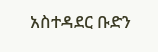አስተዳደር ቡድን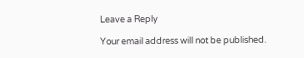Leave a Reply

Your email address will not be published.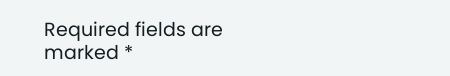Required fields are marked *